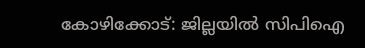കോഴിക്കോട്: ജില്ലയിൽ സിപിഐ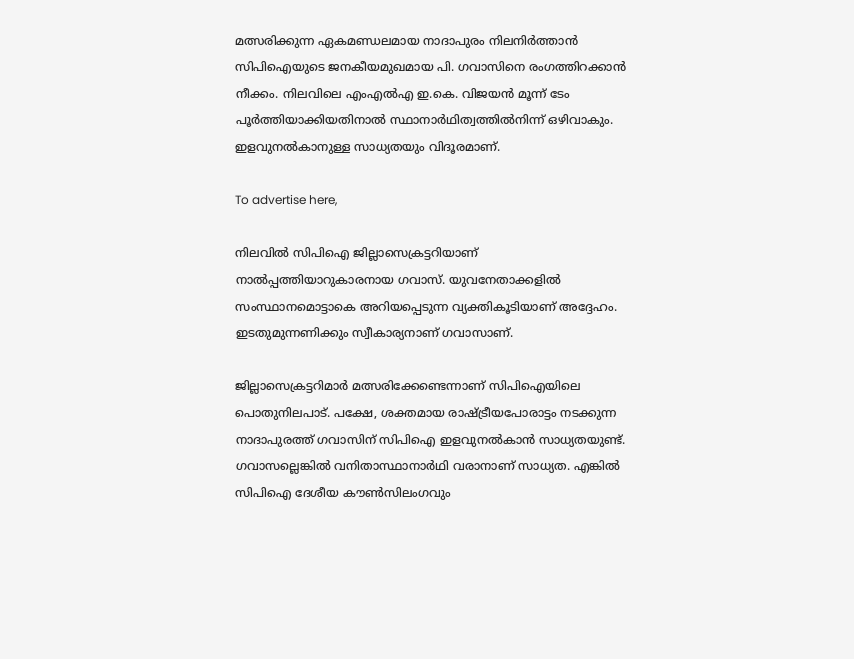മത്സരിക്കുന്ന ഏകമണ്ഡലമായ നാദാപുരം നിലനിർത്താൻ സിപിഐയുടെ ജനകീയമുഖമായ പി. ഗവാസിനെ രംഗത്തിറക്കാൻ നീക്കം. നിലവിലെ എംഎൽഎ ഇ.കെ. വിജയൻ മൂന്ന്‌ ടേം പൂർത്തിയാക്കിയതിനാൽ സ്ഥാനാർഥിത്വത്തിൽനിന്ന് ഒഴിവാകും. ഇളവുനൽകാനുള്ള സാധ്യതയും വിദൂരമാണ്.

To advertise here,

നിലവിൽ സിപിഐ ജില്ലാസെക്രട്ടറിയാണ് നാൽപ്പത്തിയാറുകാരനായ ഗവാസ്. യുവനേതാക്കളിൽ സംസ്ഥാനമൊട്ടാകെ അറിയപ്പെടുന്ന വ്യക്തികൂടിയാണ് അദ്ദേഹം. ഇടതുമുന്നണിക്കും സ്വീകാര്യനാണ് ഗവാസാണ്.

ജില്ലാസെക്രട്ടറിമാർ മത്സരിക്കേണ്ടെന്നാണ് സിപിഐയിലെ പൊതുനിലപാട്. പക്ഷേ, ശക്തമായ രാഷ്ട്രീയപോരാട്ടം നടക്കുന്ന നാദാപുരത്ത് ഗവാസിന് സിപിഐ ഇളവുനൽകാൻ സാധ്യതയുണ്ട്. ഗവാസല്ലെങ്കിൽ വനിതാസ്ഥാനാർഥി വരാനാണ് സാധ്യത. എങ്കിൽ സിപിഐ ദേശീയ കൗൺസിലംഗവും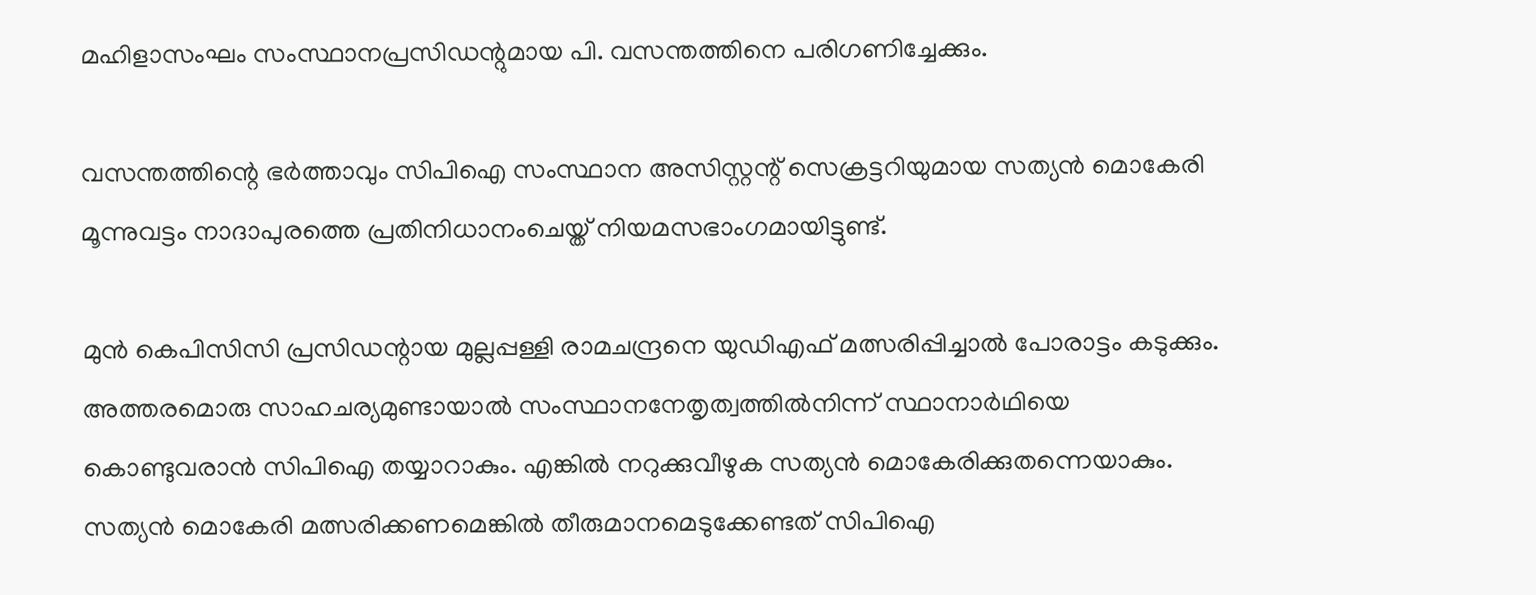മഹിളാസംഘം സംസ്ഥാനപ്രസിഡന്റുമായ പി. വസന്തത്തിനെ പരിഗണിച്ചേക്കും.

വസന്തത്തിന്റെ ഭർത്താവും സിപിഐ സംസ്ഥാന അസിസ്റ്റന്റ് സെക്രട്ടറിയുമായ സത്യൻ മൊകേരി മൂന്നുവട്ടം നാദാപുരത്തെ പ്രതിനിധാനംചെയ്ത് നിയമസഭാംഗമായിട്ടുണ്ട്.

മുൻ കെപിസിസി പ്രസിഡന്റായ മുല്ലപ്പള്ളി രാമചന്ദ്രനെ യുഡിഎഫ് മത്സരിപ്പിച്ചാൽ പോരാട്ടം കടുക്കും. അത്തരമൊരു സാഹചര്യമുണ്ടായാൽ സംസ്ഥാനനേതൃത്വത്തിൽനിന്ന്‌ സ്ഥാനാർഥിയെ കൊണ്ടുവരാൻ സിപിഐ തയ്യാറാകും. എങ്കിൽ നറുക്കുവീഴുക സത്യൻ മൊകേരിക്കുതന്നെയാകും. സത്യൻ മൊകേരി മത്സരിക്കണമെങ്കിൽ തീരുമാനമെടുക്കേണ്ടത് സിപിഐ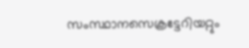സംസ്ഥാനസെക്രട്ടേറിയറ്റും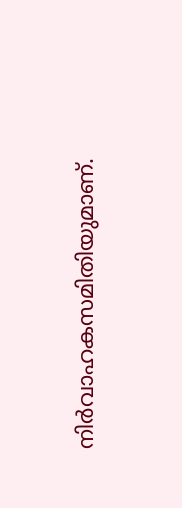നിർവാഹകസമിതിയുമാണ്.